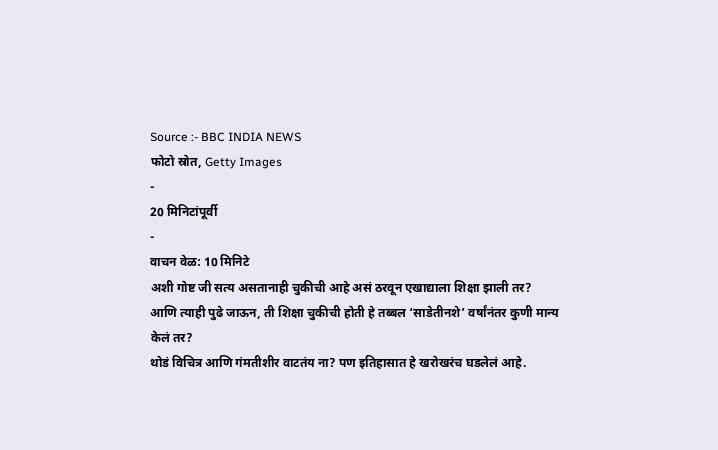Source :- BBC INDIA NEWS
फोटो स्रोत, Getty Images
-
20 मिनिटांपूर्वी
-
वाचन वेळ: 10 मिनिटे
अशी गोष्ट जी सत्य असतानाही चुकीची आहे असं ठरवून एखाद्याला शिक्षा झाली तर?
आणि त्याही पुढे जाऊन, ती शिक्षा चुकीची होती हे तब्बल ‘साडेतीनशे’ वर्षांनंतर कुणी मान्य केलं तर?
थोडं विचित्र आणि गंमतीशीर वाटतंय ना? पण इतिहासात हे खरोखरंच घडलेलं आहे.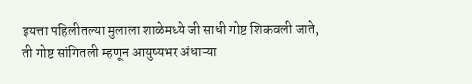इयत्ता पहिलीतल्या मुलाला शाळेमध्ये जी साधी गोष्ट शिकवली जाते, ती गोष्ट सांगितली म्हणून आयुष्यभर अंधाऱ्या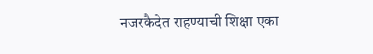नजरकैदेत राहण्याची शिक्षा एका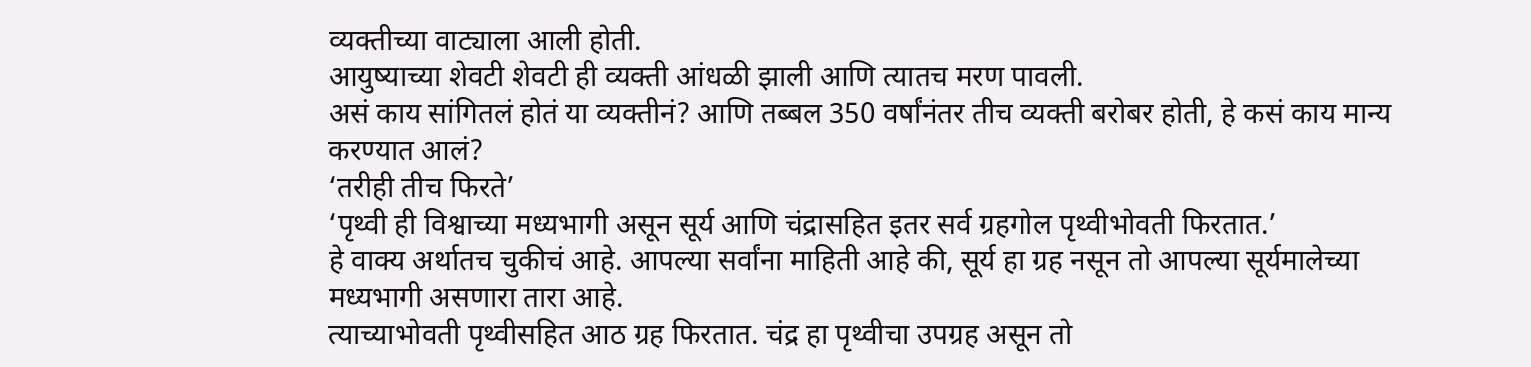व्यक्तीच्या वाट्याला आली होती.
आयुष्याच्या शेवटी शेवटी ही व्यक्ती आंधळी झाली आणि त्यातच मरण पावली.
असं काय सांगितलं होतं या व्यक्तीनं? आणि तब्बल 350 वर्षांनंतर तीच व्यक्ती बरोबर होती, हे कसं काय मान्य करण्यात आलं?
‘तरीही तीच फिरते’
‘पृथ्वी ही विश्वाच्या मध्यभागी असून सूर्य आणि चंद्रासहित इतर सर्व ग्रहगोल पृथ्वीभोवती फिरतात.’
हे वाक्य अर्थातच चुकीचं आहे. आपल्या सर्वांना माहिती आहे की, सूर्य हा ग्रह नसून तो आपल्या सूर्यमालेच्या मध्यभागी असणारा तारा आहे.
त्याच्याभोवती पृथ्वीसहित आठ ग्रह फिरतात. चंद्र हा पृथ्वीचा उपग्रह असून तो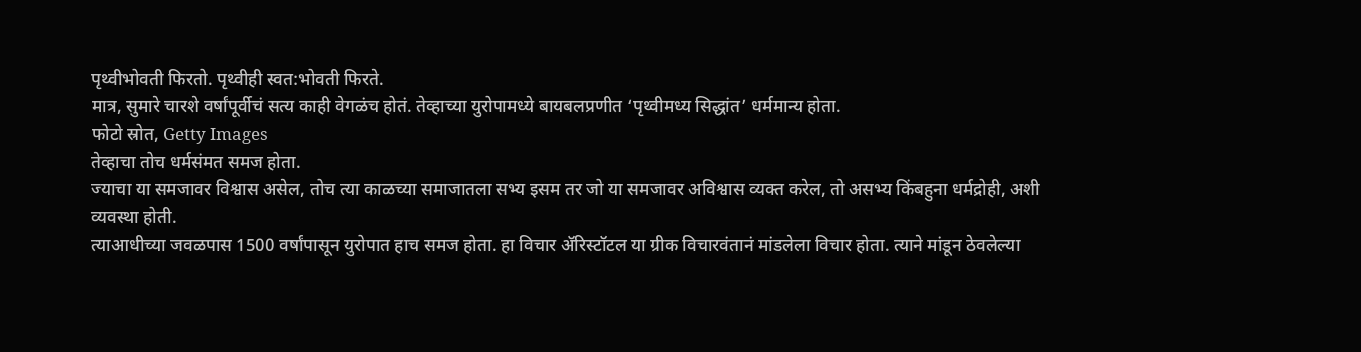पृथ्वीभोवती फिरतो. पृथ्वीही स्वत:भोवती फिरते.
मात्र, सुमारे चारशे वर्षांपूर्वीचं सत्य काही वेगळंच होतं. तेव्हाच्या युरोपामध्ये बायबलप्रणीत ‘पृथ्वीमध्य सिद्धांत’ धर्ममान्य होता.
फोटो स्रोत, Getty Images
तेव्हाचा तोच धर्मसंमत समज होता.
ज्याचा या समजावर विश्वास असेल, तोच त्या काळच्या समाजातला सभ्य इसम तर जो या समजावर अविश्वास व्यक्त करेल, तो असभ्य किंबहुना धर्मद्रोही, अशी व्यवस्था होती.
त्याआधीच्या जवळपास 1500 वर्षांपासून युरोपात हाच समज होता. हा विचार ॲरिस्टॉटल या ग्रीक विचारवंतानं मांडलेला विचार होता. त्याने मांडून ठेवलेल्या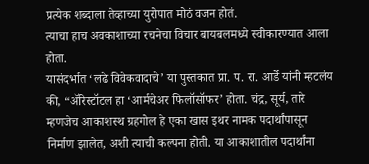प्रत्येक शब्दाला तेव्हाच्या युरोपात मोठं वजन होतं.
त्याचा हाच अवकाशाच्या रचनेचा विचार बायबलमध्ये स्वीकारण्यात आला होता.
यासंदर्भात ‘लढे विवेकवादाचे’ या पुस्तकात प्रा. प. रा. आर्डे यांनी म्हटलंय की, “ॲरिस्टॉटल हा ‘आर्मचेअर फिलॉसॉफर’ होता. चंद्र, सूर्य, तारे म्हणजेच आकाशस्थ ग्रहगोल हे एका खास इथर नामक पदार्थांपासून निर्माण झालेत, अशी त्याची कल्पना होती. या आकाशातील पदार्थांना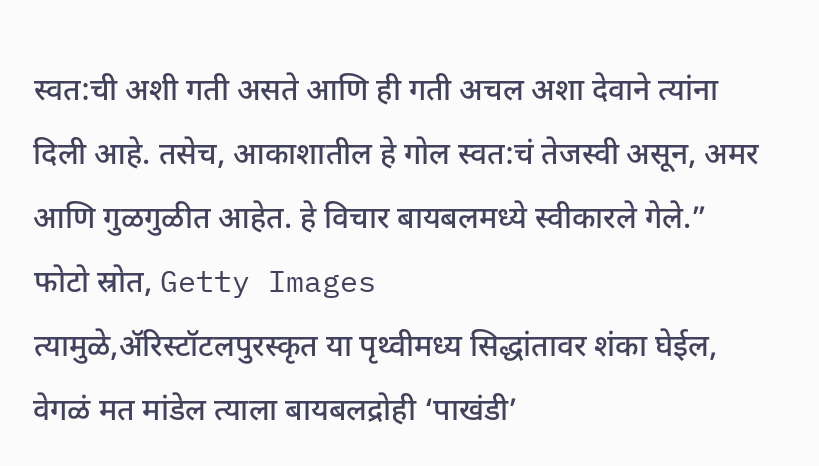स्वत:ची अशी गती असते आणि ही गती अचल अशा देवाने त्यांना दिली आहे. तसेच, आकाशातील हे गोल स्वत:चं तेजस्वी असून, अमर आणि गुळगुळीत आहेत. हे विचार बायबलमध्ये स्वीकारले गेले.”
फोटो स्रोत, Getty Images
त्यामुळे,ॲरिस्टॉटलपुरस्कृत या पृथ्वीमध्य सिद्धांतावर शंका घेईल, वेगळं मत मांडेल त्याला बायबलद्रोही ‘पाखंडी’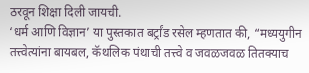ठरवून शिक्षा दिली जायची.
‘धर्म आणि विज्ञान’ या पुस्तकात बर्ट्रांड रसेल म्हणतात की, “मध्ययुगीन तत्त्वेत्यांना बायबल, कॅथलिक पंथाची तत्त्वे व जवळजवळ तितक्याच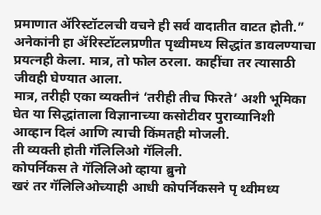प्रमाणात ॲरिस्टॉटलची वचने ही सर्व वादातीत वाटत होती.”
अनेकांनी हा ॲरिस्टॉटलप्रणीत पृथ्वीमध्य सिद्धांत डावलण्याचा प्रयत्नही केला. मात्र, तो फोल ठरला. काहींचा तर त्यासाठी जीवही घेण्यात आला.
मात्र, तरीही एका व्यक्तीनं ‘तरीही तीच फिरते’ अशी भूमिका घेत या सिद्धांताला विज्ञानाच्या कसोटीवर पुराव्यानिशी आव्हान दिलं आणि त्याची किंमतही मोजली.
ती व्यक्ती होती गॅलिलिओ गॅलिली.
कोपर्निकस ते गॅलिलिओ व्हाया ब्रुनो
खरं तर गॅलिलिओच्याही आधी कोपर्निकसने पृ थ्वीमध्य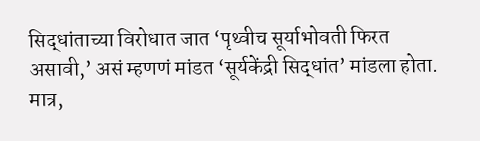सिद्धांताच्या विरोधात जात ‘पृथ्वीच सूर्याभोवती फिरत असावी,’ असं म्हणणं मांडत ‘सूर्यकेंद्री सिद्धांत’ मांडला होता.
मात्र,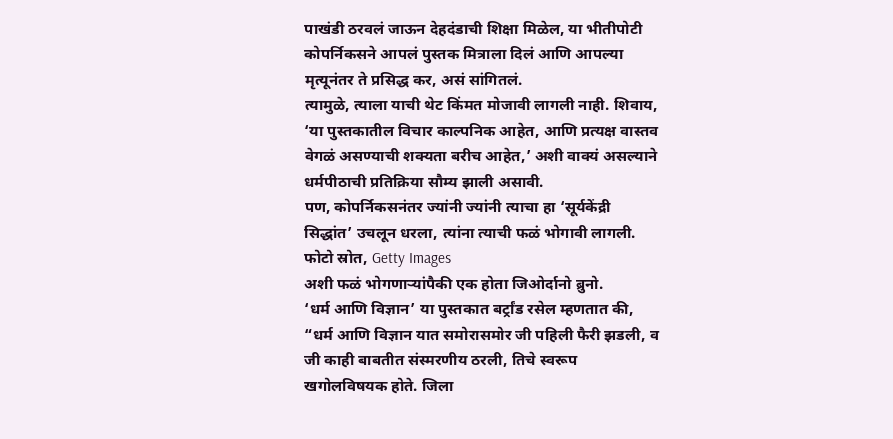पाखंडी ठरवलं जाऊन देहदंडाची शिक्षा मिळेल, या भीतीपोटी कोपर्निकसने आपलं पुस्तक मित्राला दिलं आणि आपल्या मृत्यूनंतर ते प्रसिद्ध कर, असं सांगितलं.
त्यामुळे, त्याला याची थेट किंमत मोजावी लागली नाही. शिवाय, ‘या पुस्तकातील विचार काल्पनिक आहेत, आणि प्रत्यक्ष वास्तव वेगळं असण्याची शक्यता बरीच आहेत,’ अशी वाक्यं असल्याने धर्मपीठाची प्रतिक्रिया सौम्य झाली असावी.
पण, कोपर्निकसनंतर ज्यांनी ज्यांनी त्याचा हा ‘सूर्यकेंद्री सिद्धांत’ उचलून धरला, त्यांना त्याची फळं भोगावी लागली.
फोटो स्रोत, Getty Images
अशी फळं भोगणाऱ्यांपैकी एक होता जिओर्दानो ब्रुनो.
‘धर्म आणि विज्ञान’ या पुस्तकात बर्ट्रांड रसेल म्हणतात की, “धर्म आणि विज्ञान यात समोरासमोर जी पहिली फैरी झडली, व जी काही बाबतीत संस्मरणीय ठरली, तिचे स्वरूप खगोलविषयक होते. जिला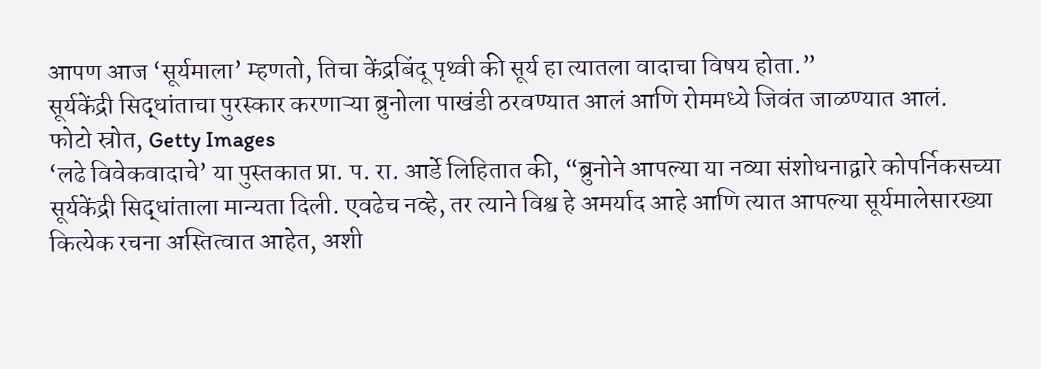आपण आज ‘सूर्यमाला’ म्हणतो, तिचा केंद्रबिंदू पृथ्वी की सूर्य हा त्यातला वादाचा विषय होता.”
सूर्यकेंद्री सिद्धांताचा पुरस्कार करणाऱ्या ब्रुनोला पाखंडी ठरवण्यात आलं आणि रोममध्ये जिवंत जाळण्यात आलं.
फोटो स्रोत, Getty Images
‘लढे विवेकवादाचे’ या पुस्तकात प्रा. प. रा. आर्डे लिहितात की, “ब्रुनोने आपल्या या नव्या संशोधनाद्वारे कोपर्निकसच्या सूर्यकेंद्री सिद्धांताला मान्यता दिली. एवढेच नव्हे, तर त्याने विश्व हे अमर्याद आहे आणि त्यात आपल्या सूर्यमालेसारख्या कित्येक रचना अस्तित्वात आहेत, अशी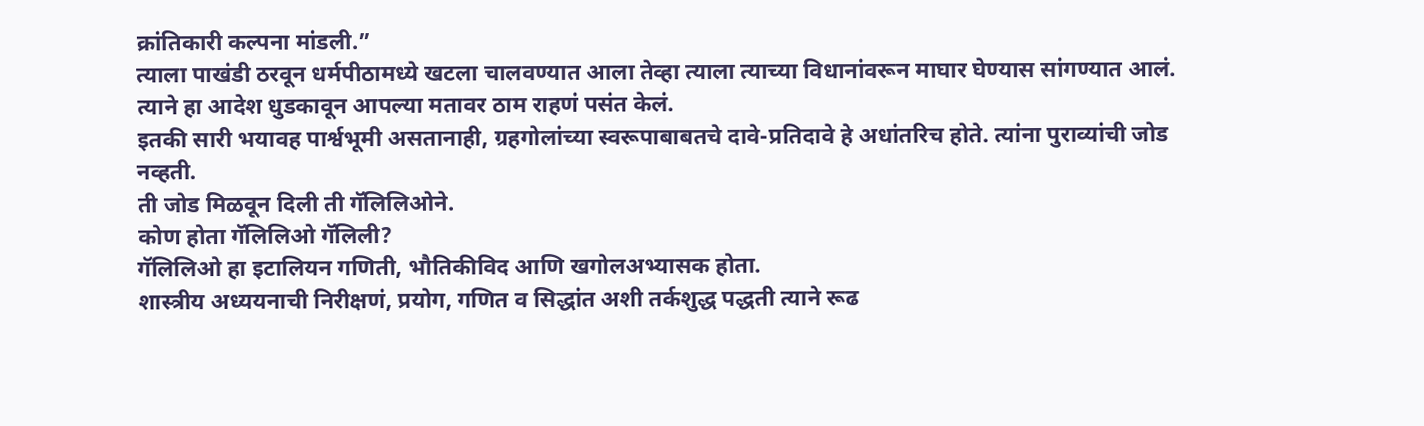क्रांतिकारी कल्पना मांडली.”
त्याला पाखंडी ठरवून धर्मपीठामध्ये खटला चालवण्यात आला तेव्हा त्याला त्याच्या विधानांवरून माघार घेण्यास सांगण्यात आलं. त्याने हा आदेश धुडकावून आपल्या मतावर ठाम राहणं पसंत केलं.
इतकी सारी भयावह पार्श्वभूमी असतानाही, ग्रहगोलांच्या स्वरूपाबाबतचे दावे-प्रतिदावे हे अधांतरिच होते. त्यांना पुराव्यांची जोड नव्हती.
ती जोड मिळवून दिली ती गॅलिलिओने.
कोण होता गॅलिलिओ गॅलिली?
गॅलिलिओ हा इटालियन गणिती, भौतिकीविद आणि खगोलअभ्यासक होता.
शास्त्रीय अध्ययनाची निरीक्षणं, प्रयोग, गणित व सिद्धांत अशी तर्कशुद्ध पद्धती त्याने रूढ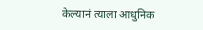केल्यानं त्याला आधुनिक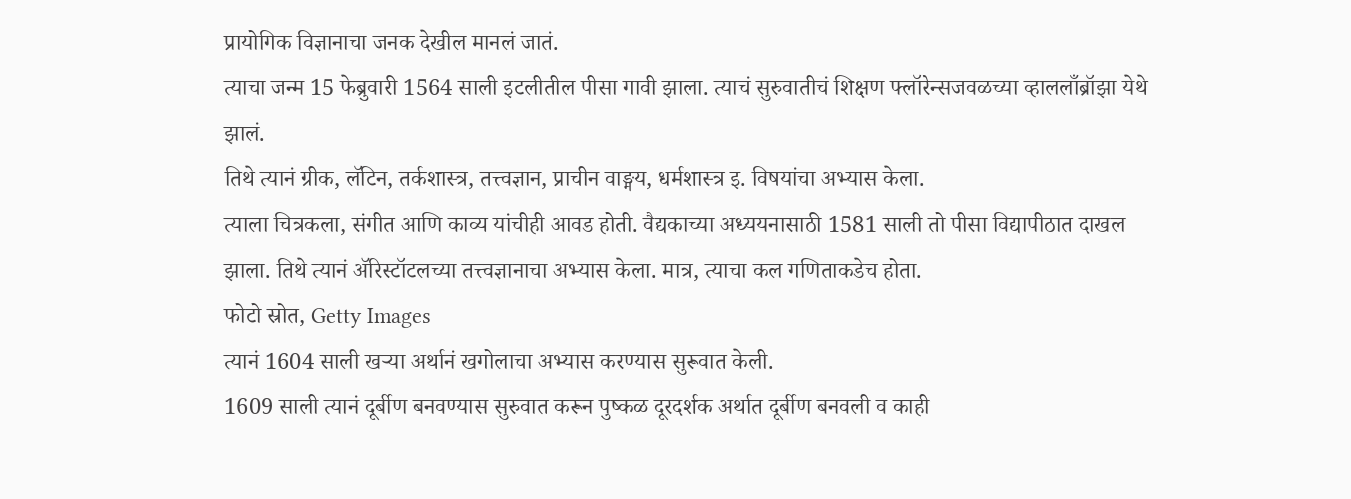प्रायोगिक विज्ञानाचा जनक देखील मानलं जातं.
त्याचा जन्म 15 फेब्रुवारी 1564 साली इटलीतील पीसा गावी झाला. त्याचं सुरुवातीचं शिक्षण फ्लॉरेन्सजवळच्या व्हाललाँब्रॉझा येथे झालं.
तिथे त्यानं ग्रीक, लॅटिन, तर्कशास्त्र, तत्त्वज्ञान, प्राचीन वाङ्मय, धर्मशास्त्र इ. विषयांचा अभ्यास केला.
त्याला चित्रकला, संगीत आणि काव्य यांचीही आवड होती. वैद्यकाच्या अध्ययनासाठी 1581 साली तो पीसा विद्यापीठात दाखल झाला. तिथे त्यानं ॲरिस्टॉटलच्या तत्त्वज्ञानाचा अभ्यास केला. मात्र, त्याचा कल गणिताकडेच होता.
फोटो स्रोत, Getty Images
त्यानं 1604 साली खऱ्या अर्थानं खगोलाचा अभ्यास करण्यास सुरूवात केली.
1609 साली त्यानं दूर्बीण बनवण्यास सुरुवात करून पुष्कळ दूरदर्शक अर्थात दूर्बीण बनवली व काही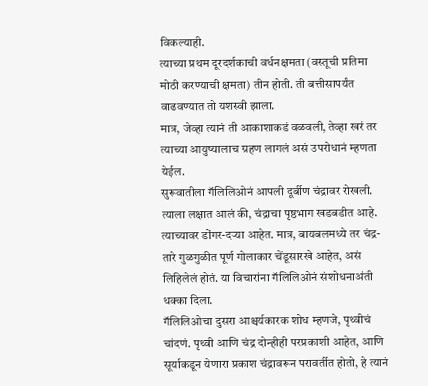विकल्याही.
त्याच्या प्रथम दूरदर्शकाची वर्धनक्षमता (वस्तूची प्रतिमा मोठी करण्याची क्षमता) तीन होती. ती बत्तीसापर्यंत वाढवण्यात तो यशस्वी झाला.
मात्र, जेव्हा त्यानं ती आकाशाकडं वळवली, तेव्हा खरं तर त्याच्या आयुष्यालाच ग्रहण लागलं असं उपरोधानं म्हणता येईल.
सुरूवातीला गॅलिलिओनं आपली दूर्बीण चंद्रावर रोखली.
त्याला लक्षात आलं की, चंद्राचा पृष्ठभाग खडबडीत आहे. त्याच्यावर डोंगर-दऱ्या आहेत. मात्र, बायबलमध्ये तर चंद्र-तारे गुळगुळीत पूर्ण गोलाकार चेंडूसारखे आहेत, असं लिहिलेलं होतं. या विचारांना गॅलिलिओनं संशोधनाअंती धक्का दिला.
गॅलिलिओचा दुसरा आश्चर्यकारक शोध म्हणजे, पृथ्वीचं चांदणं. पृथ्वी आणि चंद्र दोन्हीही परप्रकाशी आहेत, आणि सूर्याकडून येणारा प्रकाश चंद्रावरून परावर्तीत होतो, हे त्यानं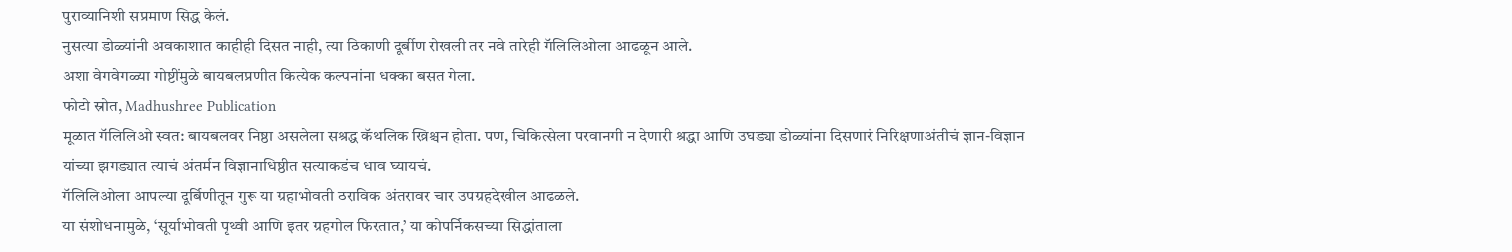पुराव्यानिशी सप्रमाण सिद्ध केलं.
नुसत्या डोळ्यांनी अवकाशात काहीही दिसत नाही, त्या ठिकाणी दूर्बीण रोखली तर नवे तारेही गॅलिलिओला आढळून आले.
अशा वेगवेगळ्या गोष्टींमुळे बायबलप्रणीत कित्येक कल्पनांना धक्का बसत गेला.
फोटो स्रोत, Madhushree Publication
मूळात गॅलिलिओ स्वत: बायबलवर निष्ठा असलेला सश्रद्ध कॅथलिक ख्रिश्चन होता. पण, चिकित्सेला परवानगी न देणारी श्रद्धा आणि उघड्या डोळ्यांना दिसणारं निरिक्षणाअंतीचं ज्ञान-विज्ञान यांच्या झगड्यात त्याचं अंतर्मन विज्ञानाधिष्ठीत सत्याकडंच धाव घ्यायचं.
गॅलिलिओला आपल्या दूर्बिणीतून गुरू या ग्रहाभोवती ठराविक अंतरावर चार उपग्रहदेखील आढळले.
या संशोधनामुळे, ‘सूर्याभोवती पृथ्वी आणि इतर ग्रहगोल फिरतात,’ या कोपर्निकसच्या सिद्धांताला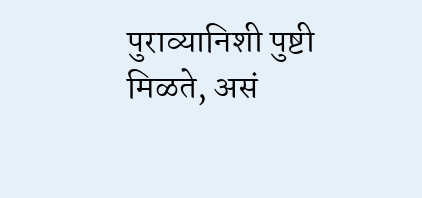पुराव्यानिशी पुष्टी मिळते, असं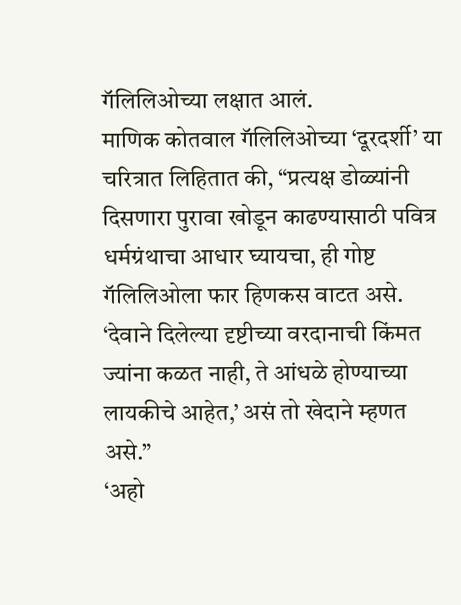गॅलिलिओच्या लक्षात आलं.
माणिक कोतवाल गॅलिलिओच्या ‘दूरदर्शी’ या चरित्रात लिहितात की, “प्रत्यक्ष डोळ्यांनी दिसणारा पुरावा खोडून काढण्यासाठी पवित्र धर्मग्रंथाचा आधार घ्यायचा, ही गोष्ट गॅलिलिओला फार हिणकस वाटत असे. ‘देवाने दिलेल्या दृष्टीच्या वरदानाची किंमत ज्यांना कळत नाही, ते आंधळे होण्याच्या लायकीचे आहेत,’ असं तो खेदाने म्हणत असे.”
‘अहो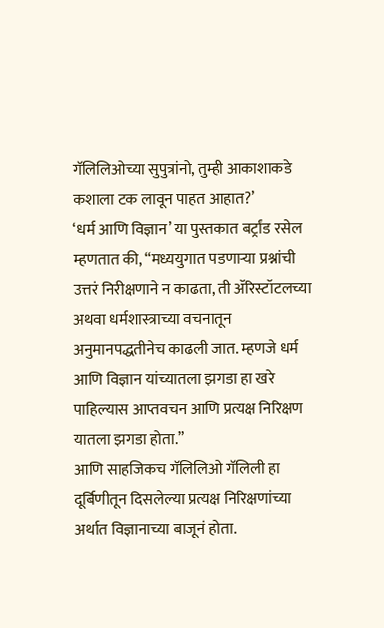गॅलिलिओच्या सुपुत्रांनो, तुम्ही आकाशाकडे कशाला टक लावून पाहत आहात?’
‘धर्म आणि विज्ञान’ या पुस्तकात बर्ट्रांड रसेल म्हणतात की, “मध्ययुगात पडणाऱ्या प्रश्नांची उत्तरं निरीक्षणाने न काढता, ती ॲरिस्टॉटलच्या अथवा धर्मशास्त्राच्या वचनातून अनुमानपद्धतीनेच काढली जात. म्हणजे धर्म आणि विज्ञान यांच्यातला झगडा हा खरे पाहिल्यास आप्तवचन आणि प्रत्यक्ष निरिक्षण यातला झगडा होता.”
आणि साहजिकच गॅलिलिओ गॅलिली हा दूर्बिणीतून दिसलेल्या प्रत्यक्ष निरिक्षणांच्या अर्थात विज्ञानाच्या बाजूनं होता.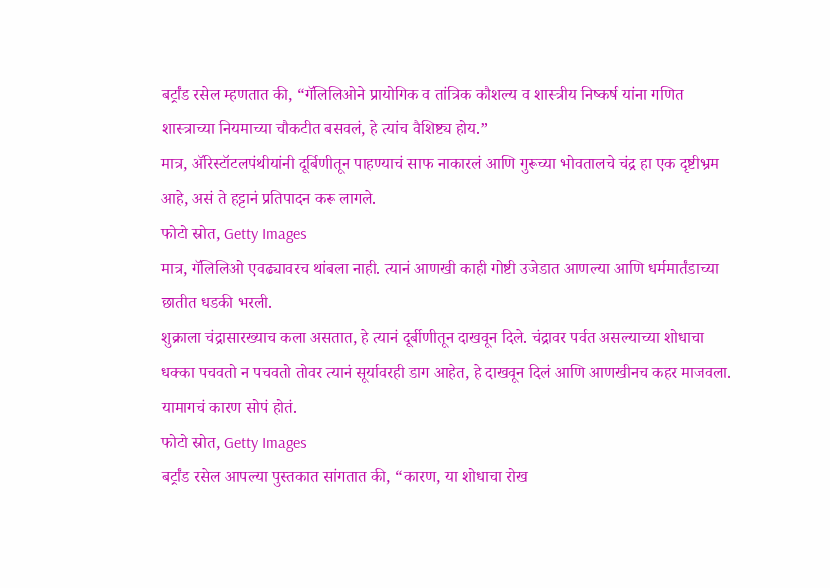बर्ट्रांड रसेल म्हणतात की, “गॅलिलिओने प्रायोगिक व तांत्रिक कौशल्य व शास्त्रीय निष्कर्ष यांना गणित शास्त्राच्या नियमाच्या चौकटीत बसवलं, हे त्यांच वैशिष्ट्य होय.”
मात्र, ॲरिस्टॉटलपंथीयांनी दूर्बिणीतून पाहण्याचं साफ नाकारलं आणि गुरूच्या भोवतालचे चंद्र हा एक दृष्टीभ्रम आहे, असं ते हट्टानं प्रतिपादन करू लागले.
फोटो स्रोत, Getty Images
मात्र, गॅलिलिओ एवढ्यावरच थांबला नाही. त्यानं आणखी काही गोष्टी उजेडात आणल्या आणि धर्ममार्तंडाच्या छातीत धडकी भरली.
शुक्राला चंद्रासारख्याच कला असतात, हे त्यानं दूर्बीणीतून दाखवून दिले. चंद्रावर पर्वत असल्याच्या शोधाचा धक्का पचवतो न पचवतो तोवर त्यानं सूर्यावरही डाग आहेत, हे दाखवून दिलं आणि आणखीनच कहर माजवला.
यामागचं कारण सोपं होतं.
फोटो स्रोत, Getty Images
बर्ट्रांड रसेल आपल्या पुस्तकात सांगतात की, “कारण, या शोधाचा रोख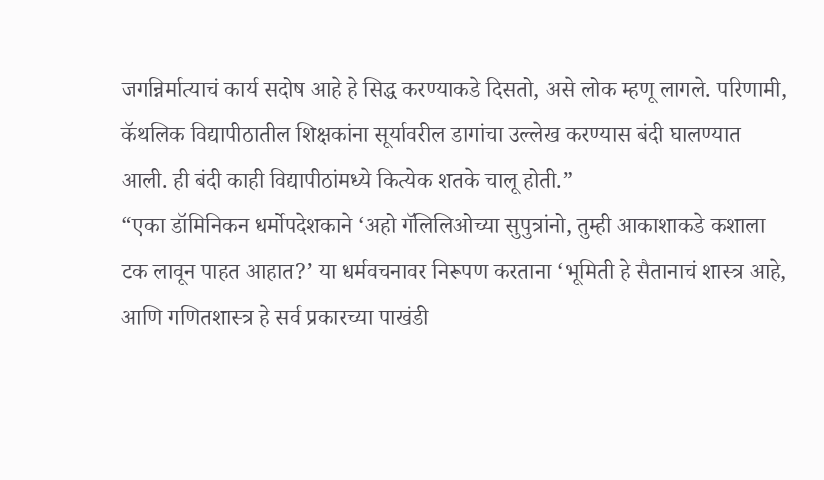जगन्निर्मात्याचं कार्य सदोष आहे हे सिद्ध करण्याकडे दिसतो, असे लोक म्हणू लागले. परिणामी, कॅथलिक विद्यापीठातील शिक्षकांना सूर्यावरील डागांचा उल्लेख करण्यास बंदी घालण्यात आली. ही बंदी काही विद्यापीठांमध्ये कित्येक शतके चालू होती.”
“एका डॉमिनिकन धर्मोपदेशकाने ‘अहो गॅलिलिओच्या सुपुत्रांनो, तुम्ही आकाशाकडे कशाला टक लावून पाहत आहात?’ या धर्मवचनावर निरूपण करताना ‘भूमिती हे सैतानाचं शास्त्र आहे, आणि गणितशास्त्र हे सर्व प्रकारच्या पाखंडी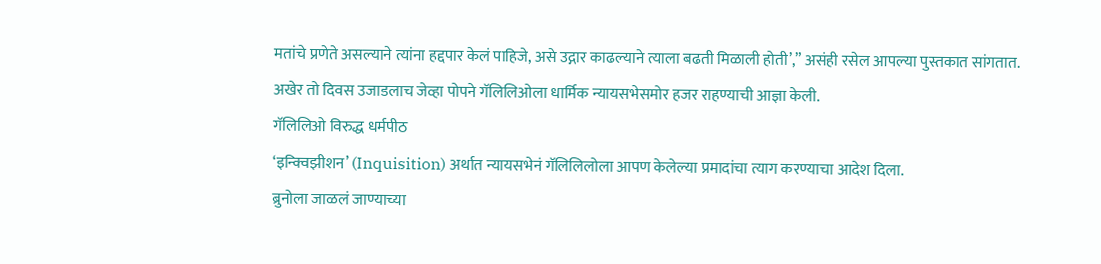मतांचे प्रणेते असल्याने त्यांना हद्दपार केलं पाहिजे, असे उद्गार काढल्याने त्याला बढती मिळाली होती’,” असंही रसेल आपल्या पुस्तकात सांगतात.
अखेर तो दिवस उजाडलाच जेव्हा पोपने गॅलिलिओला धार्मिक न्यायसभेसमोर हजर राहण्याची आज्ञा केली.
गॅलिलिओ विरुद्ध धर्मपीठ
‘इन्क्विझीशन’ (Inquisition) अर्थात न्यायसभेनं गॅलिलिलोला आपण केलेल्या प्रमादांचा त्याग करण्याचा आदेश दिला.
ब्रुनोला जाळलं जाण्याच्या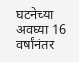घटनेच्या अवघ्या 16 वर्षांनंतर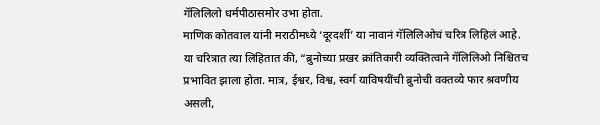गॅलिलिलो धर्मपीठासमोर उभा होता.
माणिक कोतवाल यांनी मराठीमध्ये ‘दूरदर्शी’ या नावानं गॅलिलिओचं चरित्र लिहिलं आहे.
या चरित्रात त्या लिहितात की, “ब्रुनोच्या प्रखर क्रांतिकारी व्यक्तित्वाने गॅलिलिओ निश्चितच प्रभावित झाला होता. मात्र, ईश्वर, विश्व, स्वर्ग याविषयींची ब्रुनोची वक्तव्ये फार श्रवणीय असली,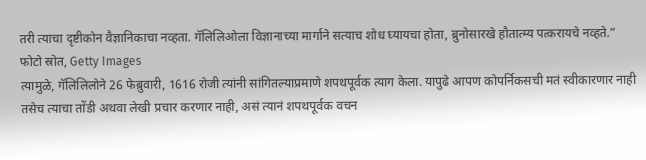तरी त्याचा दृष्टीकोन वैज्ञानिकाचा नव्हता. गॅलिलिओला विज्ञानाच्या मार्गाने सत्याच शोध घ्यायचा होता, ब्रुनोसारखे हौतात्म्य पत्करायचे नव्हते.”
फोटो स्रोत, Getty Images
त्यामुळे, गॅलिलिलोने 26 फेब्रुवारी, 1616 रोजी त्यांनी सांगितल्याप्रमाणे शपथपूर्वक त्याग केला. यापुढे आपण कोपर्निकसची मतं स्वीकारणार नाही तसेच त्याचा तोंडी अथवा लेखी प्रचार करणार नाही, असं त्यानं शपथपूर्वक वचन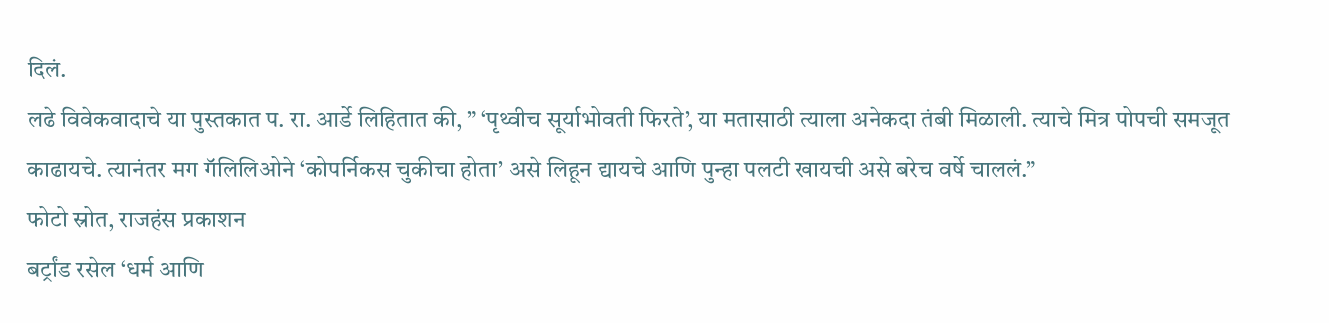दिलं.
लढे विवेकवादाचे या पुस्तकात प. रा. आर्डे लिहितात की, ” ‘पृथ्वीच सूर्याभोवती फिरते’, या मतासाठी त्याला अनेकदा तंबी मिळाली. त्याचे मित्र पोपची समजूत काढायचे. त्यानंतर मग गॅलिलिओने ‘कोपर्निकस चुकीचा होता’ असे लिहून द्यायचे आणि पुन्हा पलटी खायची असे बरेच वर्षे चाललं.”
फोटो स्रोत, राजहंस प्रकाशन
बर्ट्रांड रसेल ‘धर्म आणि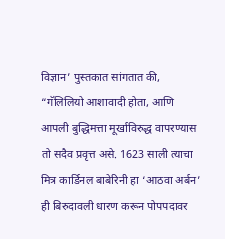विज्ञान’ पुस्तकात सांगतात की, “गॅलिलियो आशावादी होता, आणि आपली बुद्धिमत्ता मूर्खाविरुद्ध वापरण्यास तो सदैव प्रवृत्त असे. 1623 साली त्याचा मित्र कार्डिनल बाबेरिनी हा ‘आठवा अर्बन’ ही बिरुदावली धारण करून पोपपदावर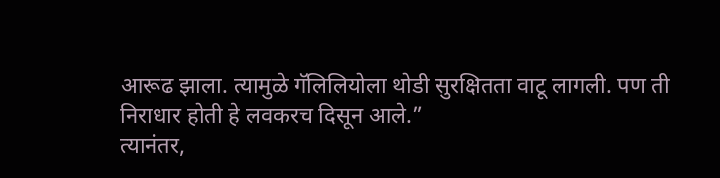आरूढ झाला. त्यामुळे गॅलिलियोला थोडी सुरक्षितता वाटू लागली. पण ती निराधार होती हे लवकरच दिसून आले.”
त्यानंतर,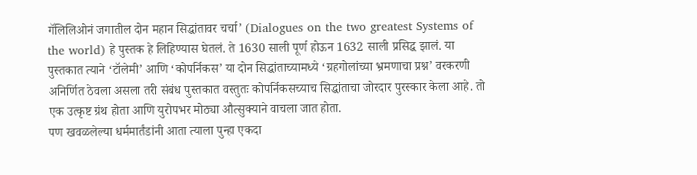गॅलिलिओनं जगातील दोन महान सिद्धांतावर चर्चा’ (Dialogues on the two greatest Systems of the world) हे पुस्तक हे लिहिण्यास घेतलं. ते 1630 साली पूर्ण होऊन 1632 साली प्रसिद्ध झालं. या पुस्तकात त्याने ‘टॉलेमी’ आणि ‘कोपर्निकस’ या दोन सिद्धांताच्यामध्ये ‘ग्रहगोलांच्या भ्रमणाचा प्रश्न’ वरकरणी अनिर्णित ठेवला असला तरी संबंध पुस्तकात वस्तुतः कोपर्निकसच्याच सिद्धांताचा जोरदार पुरस्कार केला आहे. तो एक उत्कृष्ट ग्रंथ होता आणि युरोपभर मोठ्या औत्सुक्याने वाचला जात होता.
पण खवळलेल्या धर्ममार्तंडांनी आता त्याला पुन्हा एकदा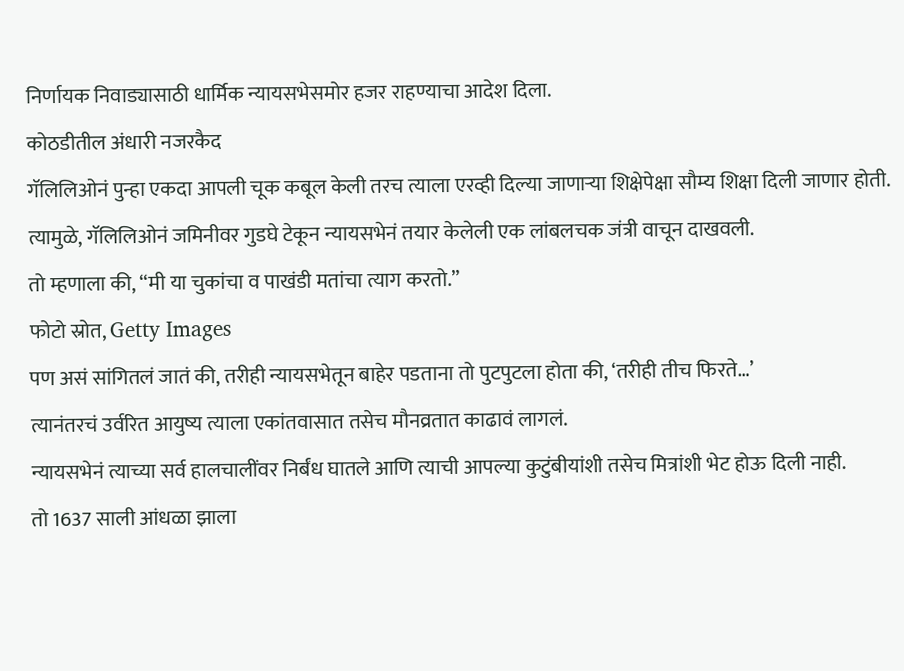निर्णायक निवाड्यासाठी धार्मिक न्यायसभेसमोर हजर राहण्याचा आदेश दिला.
कोठडीतील अंधारी नजरकैद
गॅलिलिओनं पुन्हा एकदा आपली चूक कबूल केली तरच त्याला एरव्ही दिल्या जाणाऱ्या शिक्षेपेक्षा सौम्य शिक्षा दिली जाणार होती.
त्यामुळे, गॅलिलिओनं जमिनीवर गुडघे टेकून न्यायसभेनं तयार केलेली एक लांबलचक जंत्री वाचून दाखवली.
तो म्हणाला की, “मी या चुकांचा व पाखंडी मतांचा त्याग करतो.”
फोटो स्रोत, Getty Images
पण असं सांगितलं जातं की, तरीही न्यायसभेतून बाहेर पडताना तो पुटपुटला होता की, ‘तरीही तीच फिरते…’
त्यानंतरचं उर्वरित आयुष्य त्याला एकांतवासात तसेच मौनव्रतात काढावं लागलं.
न्यायसभेनं त्याच्या सर्व हालचालींवर निर्बंध घातले आणि त्याची आपल्या कुटुंबीयांशी तसेच मित्रांशी भेट होऊ दिली नाही.
तो 1637 साली आंधळा झाला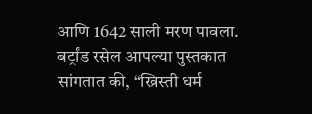आणि 1642 साली मरण पावला.
बर्ट्रांड रसेल आपल्या पुस्तकात सांगतात की, “ख्रिस्ती धर्म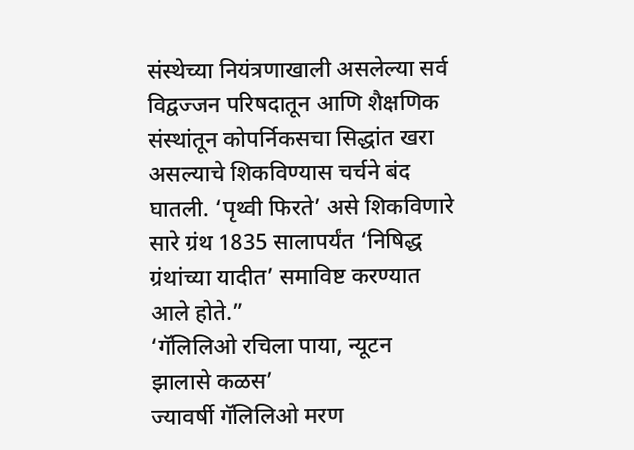संस्थेच्या नियंत्रणाखाली असलेल्या सर्व विद्वज्जन परिषदातून आणि शैक्षणिक संस्थांतून कोपर्निकसचा सिद्धांत खरा असल्याचे शिकविण्यास चर्चने बंद घातली. ‘पृथ्वी फिरते’ असे शिकविणारे सारे ग्रंथ 1835 सालापर्यंत ‘निषिद्ध ग्रंथांच्या यादीत’ समाविष्ट करण्यात आले होते.”
‘गॅलिलिओ रचिला पाया, न्यूटन झालासे कळस’
ज्यावर्षी गॅलिलिओ मरण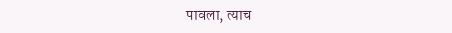पावला, त्याच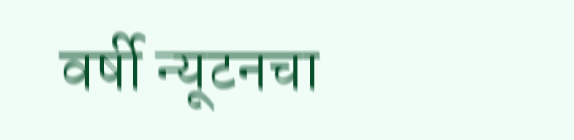वर्षी न्यूटनचा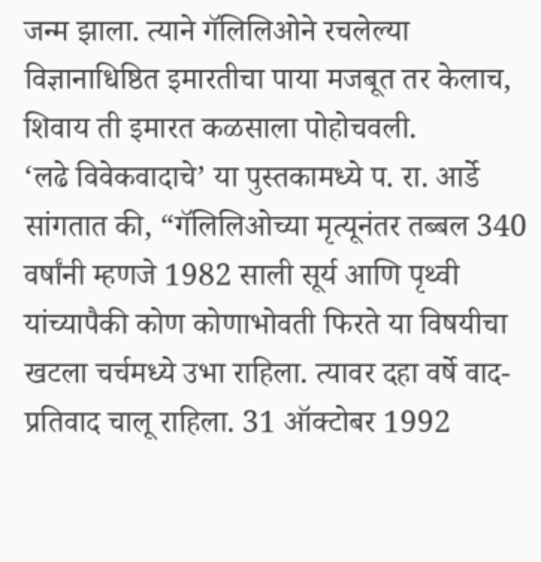जन्म झाला. त्याने गॅलिलिओने रचलेल्या विज्ञानाधिष्ठित इमारतीचा पाया मजबूत तर केलाच, शिवाय ती इमारत कळसाला पोहोचवली.
‘लढे विवेकवादाचे’ या पुस्तकामध्ये प. रा. आर्डे सांगतात की, “गॅलिलिओच्या मृत्यूनंतर तब्बल 340 वर्षांनी म्हणजे 1982 साली सूर्य आणि पृथ्वी यांच्यापैकी कोण कोणाभोवती फिरते या विषयीचा खटला चर्चमध्ये उभा राहिला. त्यावर दहा वर्षे वाद-प्रतिवाद चालू राहिला. 31 ऑक्टोबर 1992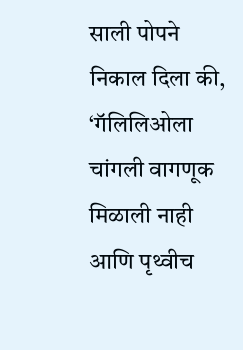साली पोपने निकाल दिला की, ‘गॅलिलिओला चांगली वागणूक मिळाली नाही आणि पृथ्वीच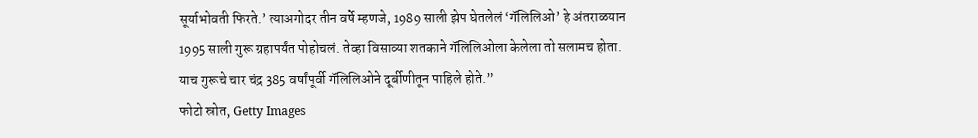सूर्याभोवती फिरते.’ त्याअगोदर तीन वर्षे म्हणजे, 1989 साली झेप घेतलेलं ‘गॅलिलिओ’ हे अंतराळयान 1995 साली गुरू ग्रहापर्यंत पोहोचलं. तेव्हा विसाव्या शतकाने गॅलिलिओला केलेला तो सलामच होता. याच गुरूचे चार चंद्र 385 वर्षांपूर्वी गॅलिलिओने दूर्बीणीतून पाहिले होते.”
फोटो स्रोत, Getty Images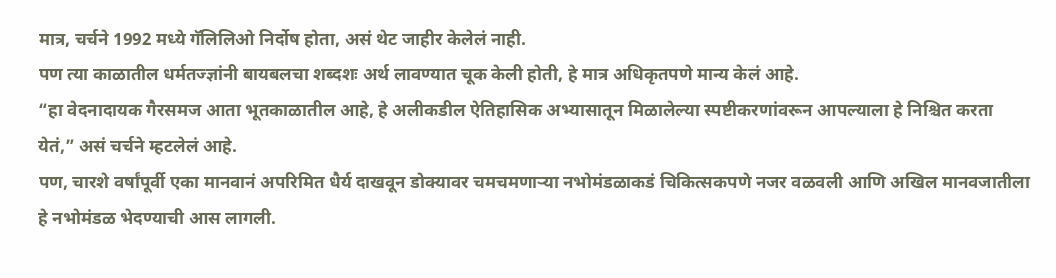मात्र, चर्चने 1992 मध्ये गॅलिलिओ निर्दोष होता, असं थेट जाहीर केलेलं नाही.
पण त्या काळातील धर्मतज्ज्ञांनी बायबलचा शब्दशः अर्थ लावण्यात चूक केली होती, हे मात्र अधिकृतपणे मान्य केलं आहे.
“हा वेदनादायक गैरसमज आता भूतकाळातील आहे, हे अलीकडील ऐतिहासिक अभ्यासातून मिळालेल्या स्पष्टीकरणांवरून आपल्याला हे निश्चित करता येतं,” असं चर्चने म्हटलेलं आहे.
पण, चारशे वर्षांपूर्वी एका मानवानं अपरिमित धैर्य दाखवून डोक्यावर चमचमणाऱ्या नभोमंडळाकडं चिकित्सकपणे नजर वळवली आणि अखिल मानवजातीला हे नभोमंडळ भेदण्याची आस लागली.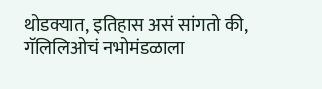थोडक्यात, इतिहास असं सांगतो की, गॅलिलिओचं नभोमंडळाला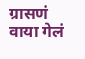ग्रासणं वाया गेलं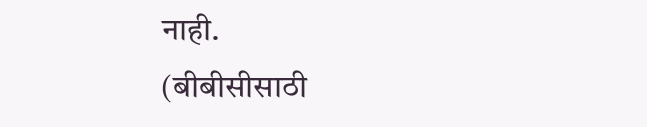नाही.
(बीबीसीसाठी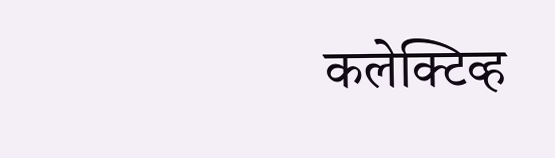कलेक्टिव्ह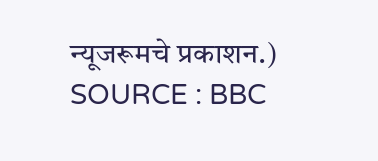न्यूजरूमचे प्रकाशन.)
SOURCE : BBC